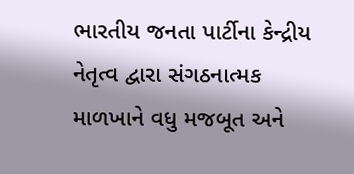ભારતીય જનતા પાર્ટીના કેન્દ્રીય નેતૃત્વ દ્વારા સંગઠનાત્મક માળખાને વધુ મજબૂત અને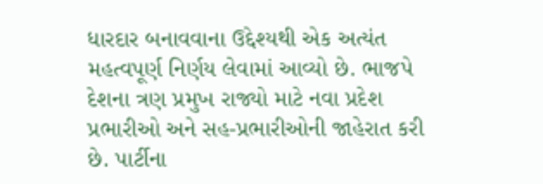ધારદાર બનાવવાના ઉદ્દેશ્યથી એક અત્યંત મહત્વપૂર્ણ નિર્ણય લેવામાં આવ્યો છે. ભાજપે દેશના ત્રણ પ્રમુખ રાજ્યો માટે નવા પ્રદેશ પ્રભારીઓ અને સહ-પ્રભારીઓની જાહેરાત કરી છે. પાર્ટીના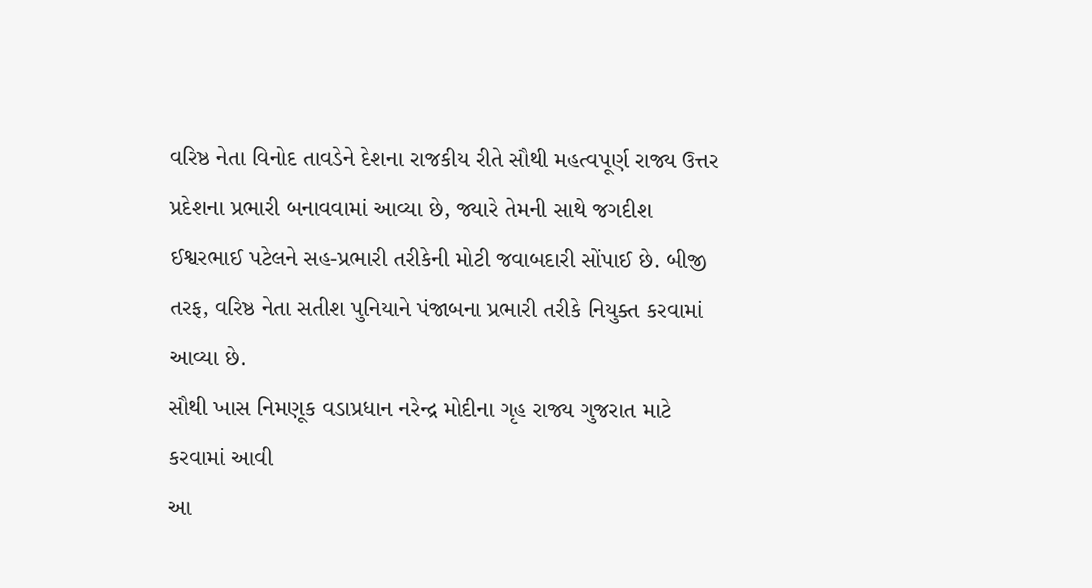વરિષ્ઠ નેતા વિનોદ તાવડેને દેશના રાજકીય રીતે સૌથી મહત્વપૂર્ણ રાજ્ય ઉત્તર પ્રદેશના પ્રભારી બનાવવામાં આવ્યા છે, જ્યારે તેમની સાથે જગદીશ ઈશ્વરભાઈ પટેલને સહ-પ્રભારી તરીકેની મોટી જવાબદારી સોંપાઈ છે. બીજી તરફ, વરિષ્ઠ નેતા સતીશ પુનિયાને પંજાબના પ્રભારી તરીકે નિયુક્ત કરવામાં આવ્યા છે.
સૌથી ખાસ નિમણૂક વડાપ્રધાન નરેન્દ્ર મોદીના ગૃહ રાજ્ય ગુજરાત માટે કરવામાં આવી
આ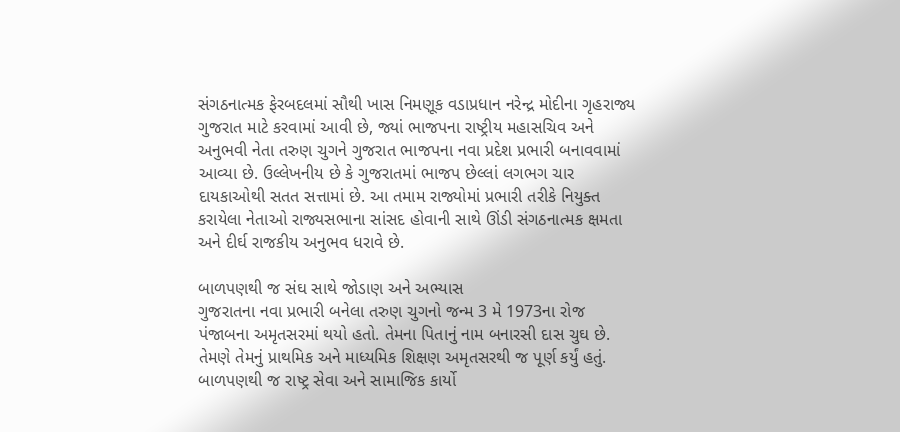સંગઠનાત્મક ફેરબદલમાં સૌથી ખાસ નિમણૂક વડાપ્રધાન નરેન્દ્ર મોદીના ગૃહરાજ્ય ગુજરાત માટે કરવામાં આવી છે, જ્યાં ભાજપના રાષ્ટ્રીય મહાસચિવ અને અનુભવી નેતા તરુણ ચુગને ગુજરાત ભાજપના નવા પ્રદેશ પ્રભારી બનાવવામાં આવ્યા છે. ઉલ્લેખનીય છે કે ગુજરાતમાં ભાજપ છેલ્લાં લગભગ ચાર દાયકાઓથી સતત સત્તામાં છે. આ તમામ રાજ્યોમાં પ્રભારી તરીકે નિયુક્ત કરાયેલા નેતાઓ રાજ્યસભાના સાંસદ હોવાની સાથે ઊંડી સંગઠનાત્મક ક્ષમતા અને દીર્ઘ રાજકીય અનુભવ ધરાવે છે.

બાળપણથી જ સંઘ સાથે જોડાણ અને અભ્યાસ
ગુજરાતના નવા પ્રભારી બનેલા તરુણ ચુગનો જન્મ 3 મે 1973ના રોજ પંજાબના અમૃતસરમાં થયો હતો. તેમના પિતાનું નામ બનારસી દાસ ચુઘ છે. તેમણે તેમનું પ્રાથમિક અને માધ્યમિક શિક્ષણ અમૃતસરથી જ પૂર્ણ કર્યું હતું. બાળપણથી જ રાષ્ટ્ર સેવા અને સામાજિક કાર્યો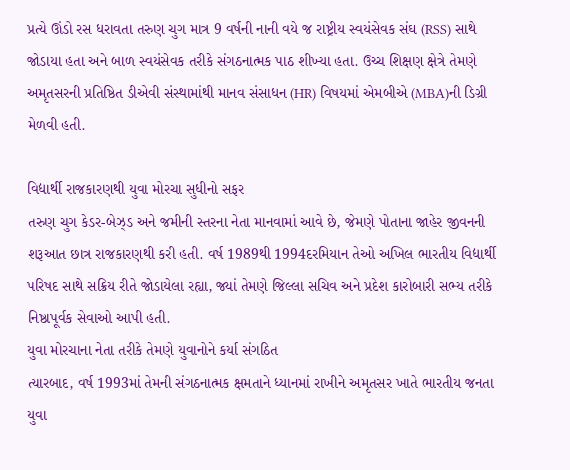પ્રત્યે ઊંડો રસ ધરાવતા તરુણ ચુગ માત્ર 9 વર્ષની નાની વયે જ રાષ્ટ્રીય સ્વયંસેવક સંઘ (RSS) સાથે જોડાયા હતા અને બાળ સ્વયંસેવક તરીકે સંગઠનાત્મક પાઠ શીખ્યા હતા. ઉચ્ચ શિક્ષણ ક્ષેત્રે તેમણે અમૃતસરની પ્રતિષ્ઠિત ડીએવી સંસ્થામાંથી માનવ સંસાધન (HR) વિષયમાં એમબીએ (MBA)ની ડિગ્રી મેળવી હતી.

વિદ્યાર્થી રાજકારણથી યુવા મોરચા સુધીનો સફર
તરુણ ચુગ કેડર-બેઝ્ડ અને જમીની સ્તરના નેતા માનવામાં આવે છે, જેમણે પોતાના જાહેર જીવનની શરૂઆત છાત્ર રાજકારણથી કરી હતી. વર્ષ 1989થી 1994દરમિયાન તેઓ અખિલ ભારતીય વિદ્યાર્થી પરિષદ સાથે સક્રિય રીતે જોડાયેલા રહ્યા, જ્યાં તેમણે જિલ્લા સચિવ અને પ્રદેશ કારોબારી સભ્ય તરીકે નિષ્ઠાપૂર્વક સેવાઓ આપી હતી.
યુવા મોરચાના નેતા તરીકે તેમણે યુવાનોને કર્યા સંગઠિત
ત્યારબાદ, વર્ષ 1993માં તેમની સંગઠનાત્મક ક્ષમતાને ધ્યાનમાં રાખીને અમૃતસર ખાતે ભારતીય જનતા યુવા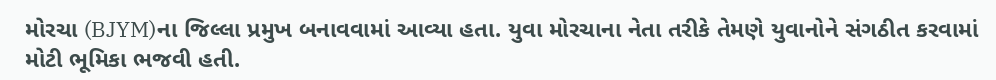મોરચા (BJYM)ના જિલ્લા પ્રમુખ બનાવવામાં આવ્યા હતા. યુવા મોરચાના નેતા તરીકે તેમણે યુવાનોને સંગઠીત કરવામાં મોટી ભૂમિકા ભજવી હતી.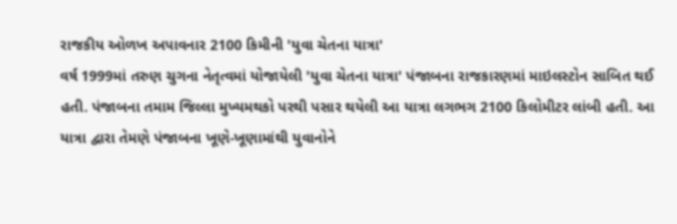રાજકીય ઓળખ અપાવનાર 2100 કિમીની 'યુવા ચેતના યાત્રા'
વર્ષ 1999માં તરુણ ચુગના નેતૃત્વમાં યોજાયેલી 'યુવા ચેતના યાત્રા' પંજાબના રાજકારણમાં માઇલસ્ટોન સાબિત થઈ હતી. પંજાબના તમામ જિલ્લા મુખ્યમથકો પરથી પસાર થયેલી આ યાત્રા લગભગ 2100 કિલોમીટર લાંબી હતી. આ યાત્રા દ્વારા તેમણે પંજાબના ખૂણે-ખૂણામાંથી યુવાનોને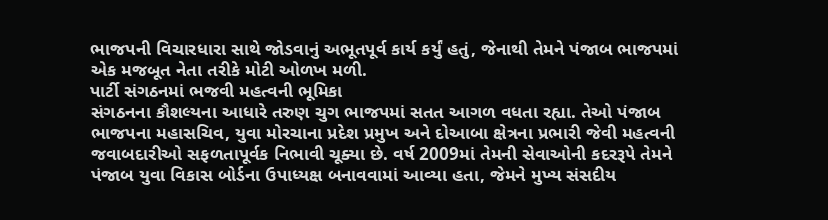ભાજપની વિચારધારા સાથે જોડવાનું અભૂતપૂર્વ કાર્ય કર્યું હતું, જેનાથી તેમને પંજાબ ભાજપમાં એક મજબૂત નેતા તરીકે મોટી ઓળખ મળી.
પાર્ટી સંગઠનમાં ભજવી મહત્વની ભૂમિકા
સંગઠનના કૌશલ્યના આધારે તરુણ ચુગ ભાજપમાં સતત આગળ વધતા રહ્યા. તેઓ પંજાબ ભાજપના મહાસચિવ, યુવા મોરચાના પ્રદેશ પ્રમુખ અને દોઆબા ક્ષેત્રના પ્રભારી જેવી મહત્વની જવાબદારીઓ સફળતાપૂર્વક નિભાવી ચૂક્યા છે. વર્ષ 2009માં તેમની સેવાઓની કદરરૂપે તેમને પંજાબ યુવા વિકાસ બોર્ડના ઉપાધ્યક્ષ બનાવવામાં આવ્યા હતા, જેમને મુખ્ય સંસદીય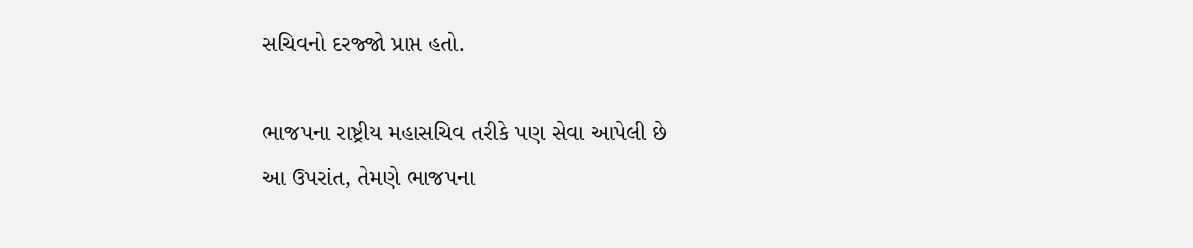સચિવનો દરજ્જો પ્રાપ્ત હતો.

ભાજપના રાષ્ટ્રીય મહાસચિવ તરીકે પણ સેવા આપેલી છે
આ ઉપરાંત, તેમણે ભાજપના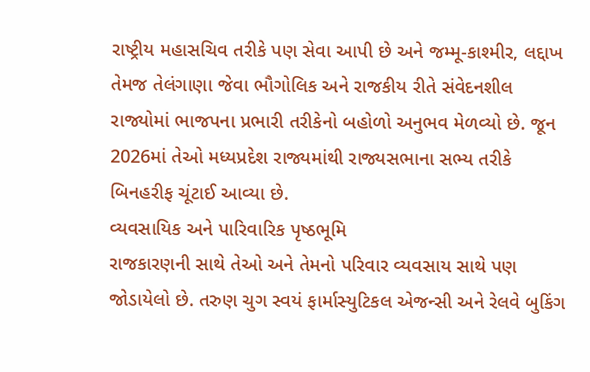રાષ્ટ્રીય મહાસચિવ તરીકે પણ સેવા આપી છે અને જમ્મૂ-કાશ્મીર, લદ્દાખ તેમજ તેલંગાણા જેવા ભૌગોલિક અને રાજકીય રીતે સંવેદનશીલ રાજ્યોમાં ભાજપના પ્રભારી તરીકેનો બહોળો અનુભવ મેળવ્યો છે. જૂન 2026માં તેઓ મધ્યપ્રદેશ રાજ્યમાંથી રાજ્યસભાના સભ્ય તરીકે બિનહરીફ ચૂંટાઈ આવ્યા છે.
વ્યવસાયિક અને પારિવારિક પૃષ્ઠભૂમિ
રાજકારણની સાથે તેઓ અને તેમનો પરિવાર વ્યવસાય સાથે પણ જોડાયેલો છે. તરુણ ચુગ સ્વયં ફાર્માસ્યુટિકલ એજન્સી અને રેલવે બુકિંગ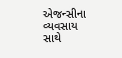એજન્સીના વ્યવસાય સાથે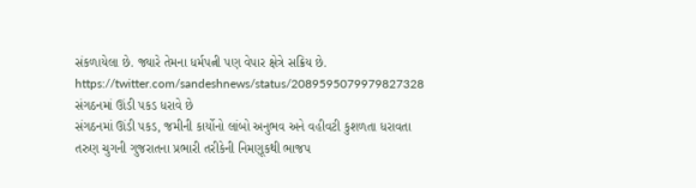સંકળાયેલા છે. જ્યારે તેમના ધર્મપત્ની પણ વેપાર ક્ષેત્રે સક્રિય છે.
https://twitter.com/sandeshnews/status/2089595079979827328
સંગઠનમાં ઊંડી પકડ ધરાવે છે
સંગઠનમાં ઊંડી પકડ, જમીની કાર્યોનો લાંબો અનુભવ અને વહીવટી કુશળતા ધરાવતા તરુણ ચુગની ગુજરાતના પ્રભારી તરીકેની નિમણૂકથી ભાજપ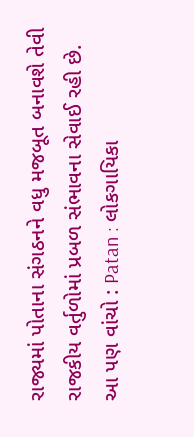રાજ્યમાં પોતાના સંગઠનને વધુ મજબૂત બનાવશે તેવી રાજકીય વર્તુળોમાં પ્રબળ સંભાવના સેવાઈ રહી છે.
આ પણ વાંચો : Patan : લોકગાયિકા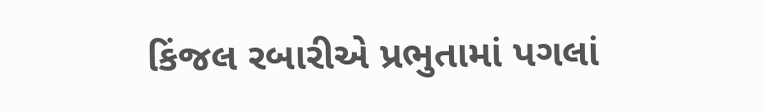કિંજલ રબારીએ પ્રભુતામાં પગલાં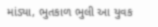માંડ્યા, ભુતકાળ ભુલી આ યુવક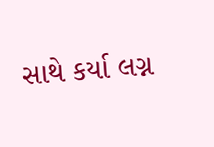સાથે કર્યા લગ્ન